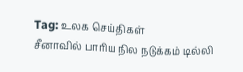Tag: உலக செய்திகள்
சீனாவில் பாரிய நில நடுக்கம் டில்லி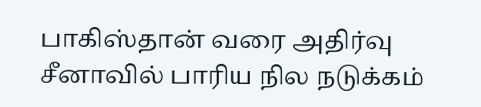பாகிஸ்தான் வரை அதிர்வு
சீனாவில் பாரிய நில நடுக்கம்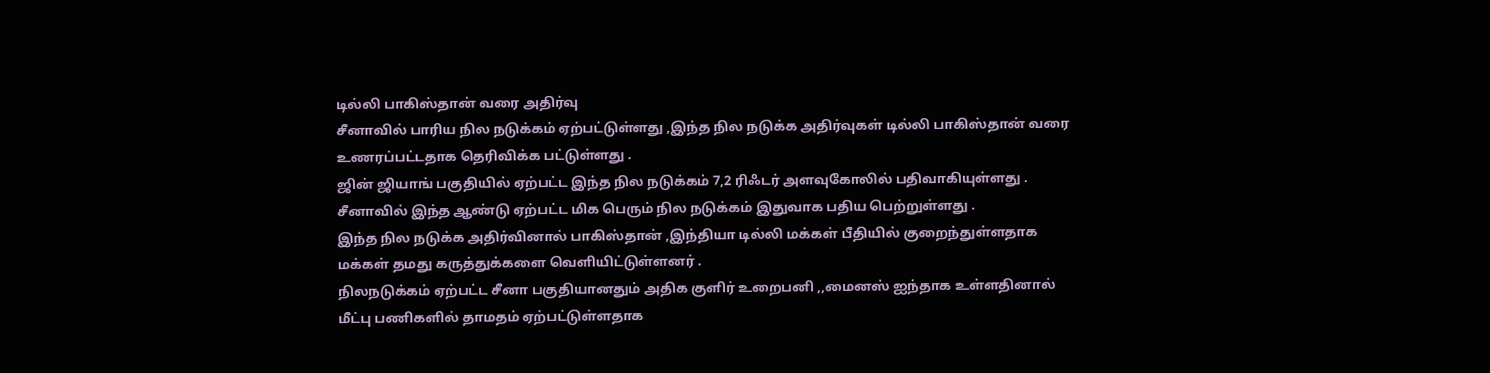டில்லி பாகிஸ்தான் வரை அதிர்வு
சீனாவில் பாரிய நில நடுக்கம் ஏற்பட்டுள்ளது ,இந்த நில நடுக்க அதிர்வுகள் டில்லி பாகிஸ்தான் வரை உணரப்பட்டதாக தெரிவிக்க பட்டுள்ளது .
ஜின் ஜியாங் பகுதியில் ஏற்பட்ட இந்த நில நடுக்கம் 7,2 ரிஃடர் அளவுகோலில் பதிவாகியுள்ளது .
சீனாவில் இந்த ஆண்டு ஏற்பட்ட மிக பெரும் நில நடுக்கம் இதுவாக பதிய பெற்றுள்ளது .
இந்த நில நடுக்க அதிர்வினால் பாகிஸ்தான் ,இந்தியா டில்லி மக்கள் பீதியில் குறைந்துள்ளதாக மக்கள் தமது கருத்துக்களை வெளியிட்டுள்ளனர் .
நிலநடுக்கம் ஏற்பட்ட சீனா பகுதியானதும் அதிக குளிர் உறைபனி ,,மைனஸ் ஐந்தாக உள்ளதினால் மீட்பு பணிகளில் தாமதம் ஏற்பட்டுள்ளதாக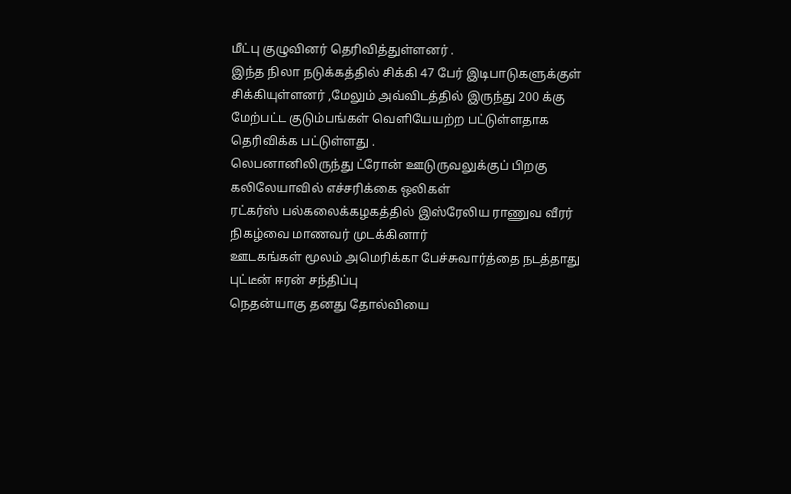மீட்பு குழுவினர் தெரிவித்துள்ளனர் .
இந்த நிலா நடுக்கத்தில் சிக்கி 47 பேர் இடிபாடுகளுக்குள் சிக்கியுள்ளனர் ,மேலும் அவ்விடத்தில் இருந்து 200 க்கு மேற்பட்ட குடும்பங்கள் வெளியேயற்ற பட்டுள்ளதாக தெரிவிக்க பட்டுள்ளது .
லெபனானிலிருந்து ட்ரோன் ஊடுருவலுக்குப் பிறகு கலிலேயாவில் எச்சரிக்கை ஒலிகள்
ரட்கர்ஸ் பல்கலைக்கழகத்தில் இஸ்ரேலிய ராணுவ வீரர் நிகழ்வை மாணவர் முடக்கினார்
ஊடகங்கள் மூலம் அமெரிக்கா பேச்சுவார்த்தை நடத்தாது
புட்டீன் ஈரன் சந்திப்பு
நெதன்யாகு தனது தோல்வியை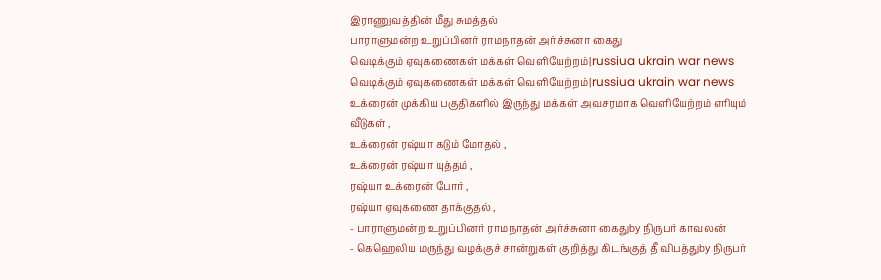இராணுவத்தின் மீது சுமத்தல்
பாராளுமன்ற உறுப்பினர் ராமநாதன் அர்ச்சுனா கைது
வெடிக்கும் ஏவுகணைகள் மக்கள் வெளியேற்றம்|russiua ukrain war news
வெடிக்கும் ஏவுகணைகள் மக்கள் வெளியேற்றம்|russiua ukrain war news
உக்ரைன் முக்கிய பகுதிகளில் இருந்து மக்கள் அவசரமாக வெளியேற்றம் எரியும் வீடுகள் ,
உக்ரைன் ரஷ்யா கடும் மோதல் ,
உக்ரைன் ரஷ்யா யுத்தம் ,
ரஷ்யா உக்ரைன் போர் ,
ரஷ்யா ஏவுகணை தாக்குதல் ,
- பாராளுமன்ற உறுப்பினர் ராமநாதன் அர்ச்சுனா கைதுby நிருபர் காவலன்
- கெஹெலிய மருந்து வழக்குச் சான்றுகள் குறித்து கிடங்குத் தீ விபத்துby நிருபர்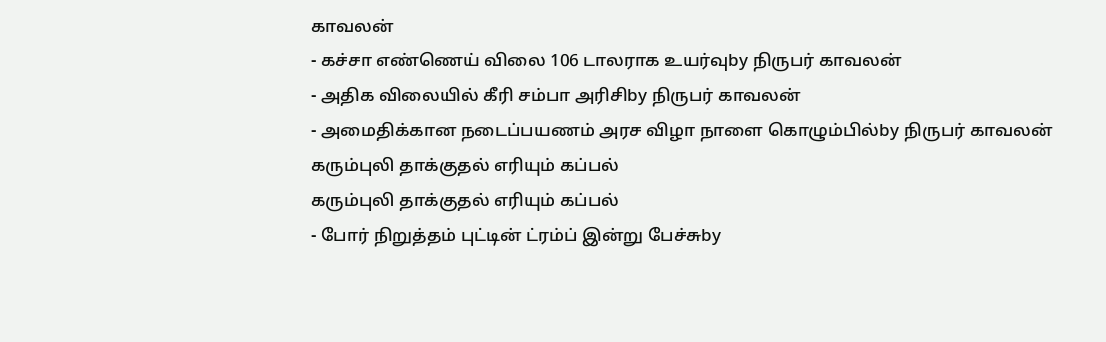காவலன்
- கச்சா எண்ணெய் விலை 106 டாலராக உயர்வுby நிருபர் காவலன்
- அதிக விலையில் கீரி சம்பா அரிசிby நிருபர் காவலன்
- அமைதிக்கான நடைப்பயணம் அரச விழா நாளை கொழும்பில்by நிருபர் காவலன்
கரும்புலி தாக்குதல் எரியும் கப்பல்
கரும்புலி தாக்குதல் எரியும் கப்பல்
- போர் நிறுத்தம் புட்டின் ட்ரம்ப் இன்று பேச்சுby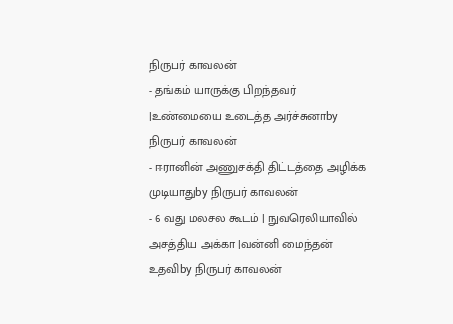நிருபர் காவலன்
- தங்கம் யாருக்கு பிறந்தவர் |உண்மையை உடைத்த அர்ச்சுனாby நிருபர் காவலன்
- ஈரானின் அணுசக்தி திட்டத்தை அழிக்க முடியாதுby நிருபர் காவலன்
- 6 வது மலசல கூடம் | நுவரெலியாவில் அசத்திய அக்கா |வன்னி மைந்தன் உதவிby நிருபர் காவலன்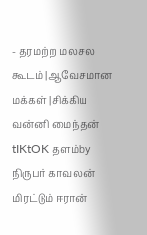- தரமற்ற மலசல கூடம் |ஆவேசமான மக்கள் |சிக்கிய வன்னி மைந்தன் tIKtOK தளம்by நிருபர் காவலன்
மிரட்டும் ஈரான்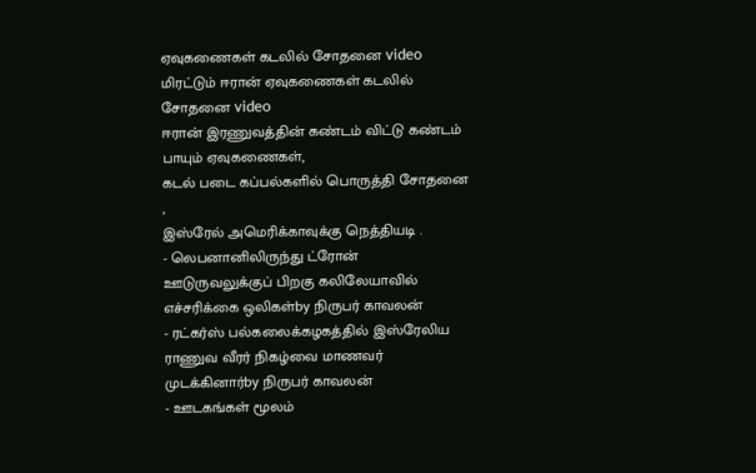ஏவுகணைகள் கடலில் சோதனை video
மிரட்டும் ஈரான் ஏவுகணைகள் கடலில் சோதனை video
ஈரான் இரணுவத்தின் கண்டம் விட்டு கண்டம் பாயும் ஏவுகணைகள்,
கடல் படை கப்பல்களில் பொருத்தி சோதனை ,
இஸ்ரேல் அமெரிக்காவுக்கு நெத்தியடி .
- லெபனானிலிருந்து ட்ரோன் ஊடுருவலுக்குப் பிறகு கலிலேயாவில் எச்சரிக்கை ஒலிகள்by நிருபர் காவலன்
- ரட்கர்ஸ் பல்கலைக்கழகத்தில் இஸ்ரேலிய ராணுவ வீரர் நிகழ்வை மாணவர் முடக்கினார்by நிருபர் காவலன்
- ஊடகங்கள் மூலம்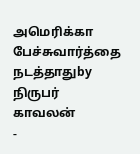அமெரிக்கா பேச்சுவார்த்தை நடத்தாதுby நிருபர் காவலன்
-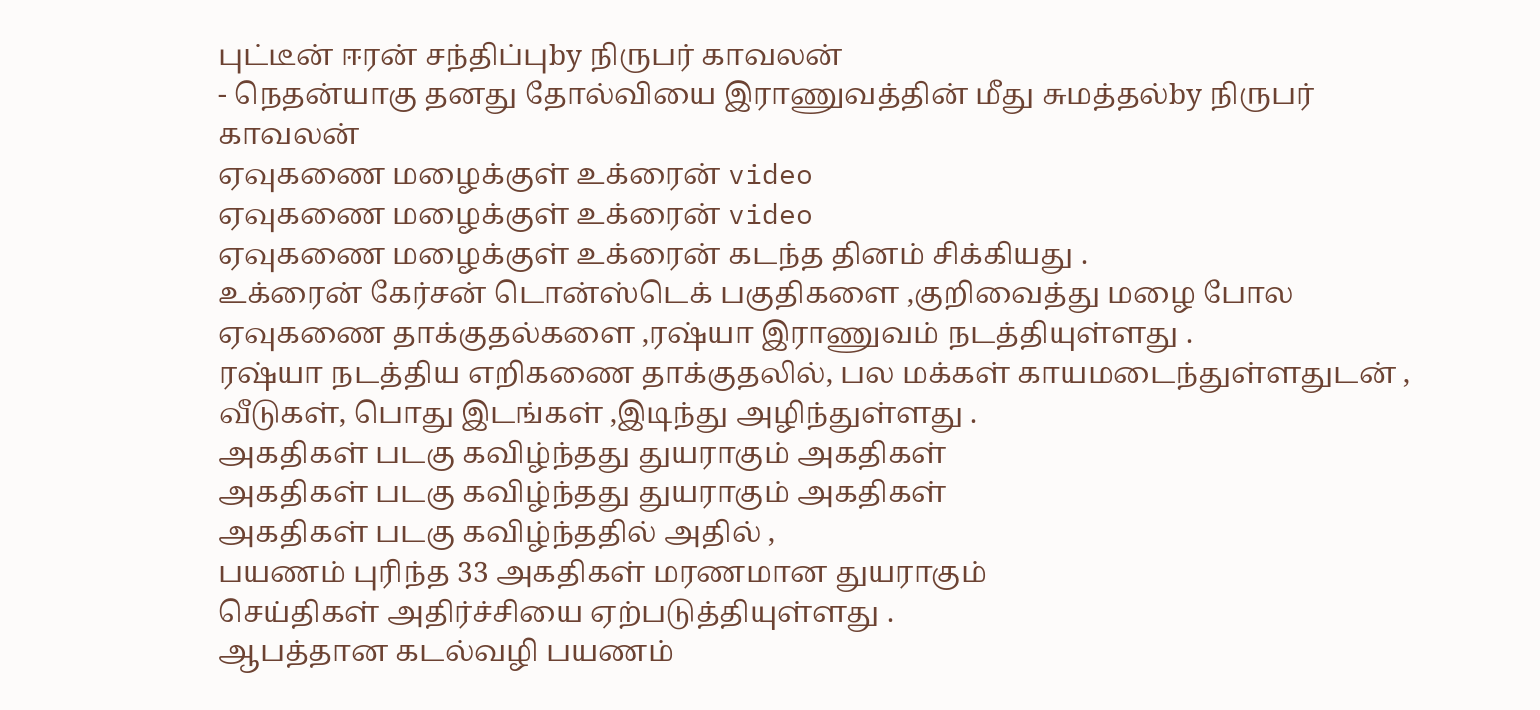புட்டீன் ஈரன் சந்திப்புby நிருபர் காவலன்
- நெதன்யாகு தனது தோல்வியை இராணுவத்தின் மீது சுமத்தல்by நிருபர் காவலன்
ஏவுகணை மழைக்குள் உக்ரைன் video
ஏவுகணை மழைக்குள் உக்ரைன் video
ஏவுகணை மழைக்குள் உக்ரைன் கடந்த தினம் சிக்கியது .
உக்ரைன் கேர்சன் டொன்ஸ்டெக் பகுதிகளை ,குறிவைத்து மழை போல ஏவுகணை தாக்குதல்களை ,ரஷ்யா இராணுவம் நடத்தியுள்ளது .
ரஷ்யா நடத்திய எறிகணை தாக்குதலில், பல மக்கள் காயமடைந்துள்ளதுடன் ,
வீடுகள், பொது இடங்கள் ,இடிந்து அழிந்துள்ளது .
அகதிகள் படகு கவிழ்ந்தது துயராகும் அகதிகள்
அகதிகள் படகு கவிழ்ந்தது துயராகும் அகதிகள்
அகதிகள் படகு கவிழ்ந்ததில் அதில் ,
பயணம் புரிந்த 33 அகதிகள் மரணமான துயராகும்
செய்திகள் அதிர்ச்சியை ஏற்படுத்தியுள்ளது .
ஆபத்தான கடல்வழி பயணம்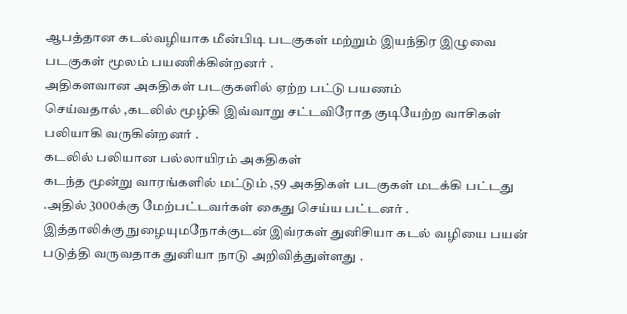ஆபத்தான கடல்வழியாக மீன்பிடி படகுகள் மற்றும் இயந்திர இழுவை படகுகள் மூலம் பயணிக்கின்றனர் .
அதிகளவான அகதிகள் படகுகளில் ஏற்ற பட்டு பயணம்
செய்வதால் ,கடலில் மூழ்கி இவ்வாறு சட்டவிரோத குடியேற்ற வாசிகள்
பலியாகி வருகின்றனர் .
கடலில் பலியான பல்லாயிரம் அகதிகள்
கடந்த மூன்று வாரங்களில் மட்டும் ,59 அகதிகள் படகுகள் மடக்கி பட்டது .அதில் 3000க்கு மேற்பட்டவர்கள் கைது செய்ய பட்டனர் .
இத்தாலிக்கு நுழையுமநோக்குடன் இவ்ரகள் துனிசியா கடல் வழியை பயன்
படுத்தி வருவதாக துனியா நாடு அறிவித்துள்ளது .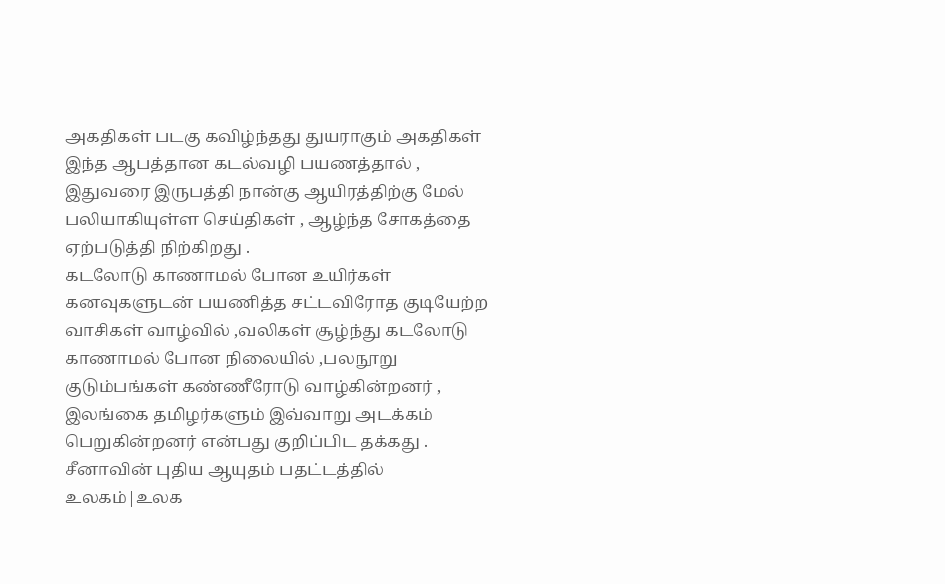அகதிகள் படகு கவிழ்ந்தது துயராகும் அகதிகள்
இந்த ஆபத்தான கடல்வழி பயணத்தால் , இதுவரை இருபத்தி நான்கு ஆயிரத்திற்கு மேல் பலியாகியுள்ள செய்திகள் , ஆழ்ந்த சோகத்தை ஏற்படுத்தி நிற்கிறது .
கடலோடு காணாமல் போன உயிர்கள்
கனவுகளுடன் பயணித்த சட்டவிரோத குடியேற்ற வாசிகள் வாழ்வில் ,வலிகள் சூழ்ந்து கடலோடு காணாமல் போன நிலையில் ,பலநூறு குடும்பங்கள் கண்ணீரோடு வாழ்கின்றனர் ,
இலங்கை தமிழர்களும் இவ்வாறு அடக்கம் பெறுகின்றனர் என்பது குறிப்பிட தக்கது .
சீனாவின் புதிய ஆயுதம் பதட்டத்தில் உலகம்|உலக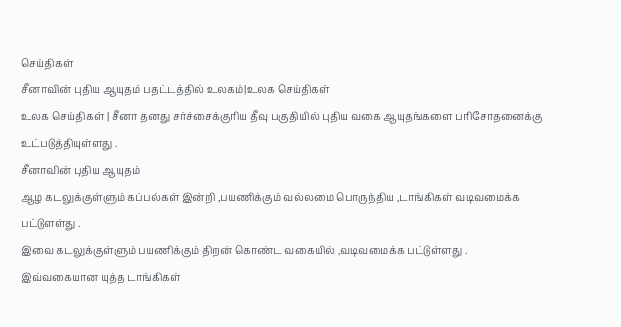செய்திகள்
சீனாவின் புதிய ஆயுதம் பதட்டத்தில் உலகம்|உலக செய்திகள்
உலக செய்திகள் | சீனா தனது சர்ச்சைக்குரிய தீவு பகுதியில் புதிய வகை ஆயுதங்களை பரிசோதனைக்கு உட்படுத்தியுள்ளது .
சீனாவின் புதிய ஆயுதம்
ஆழ கடலுக்குள்ளும் கப்பல்கள் இன்றி ,பயணிக்கும் வல்லமை பொருந்திய ,டாங்கிகள் வடிவமைக்க பட்டுளள்து .
இவை கடலுக்குள்ளும் பயணிக்கும் திறன் கொண்ட வகையில் ,வடிவமைக்க பட்டுள்ளது .
இவ்வகையான யுத்த டாங்கிகள்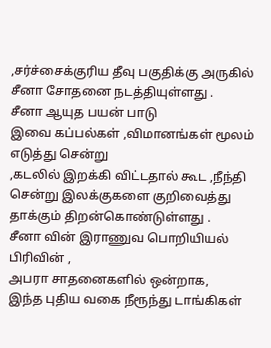,சர்ச்சைக்குரிய தீவு பகுதிக்கு அருகில்
சீனா சோதனை நடத்தியுள்ளது .
சீனா ஆயுத பயன் பாடு
இவை கப்பல்கள் ,விமானங்கள் மூலம் எடுத்து சென்று
,கடலில் இறக்கி விட்டதால் கூட ,நீந்தி
சென்று இலக்குகளை குறிவைத்து தாக்கும் திறன்கொண்டுள்ளது .
சீனா வின் இராணுவ பொறியியல் பிரிவின் ,
அபரா சாதனைகளில் ஒன்றாக,
இந்த புதிய வகை நீரூந்து டாங்கிகள்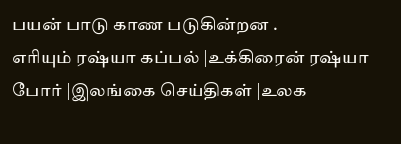பயன் பாடு காண படுகின்றன .
எரியும் ரஷ்யா கப்பல் |உக்கிரைன் ரஷ்யா போர் |இலங்கை செய்திகள் |உலக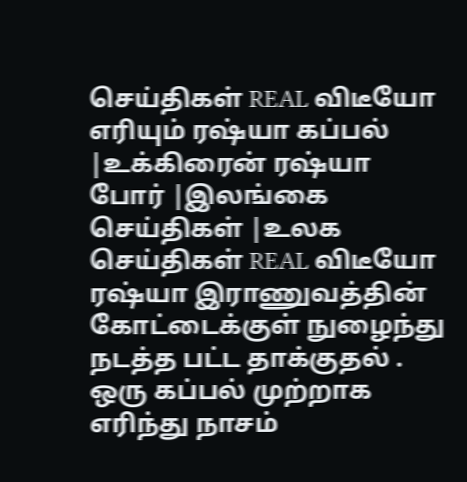செய்திகள் REAL விடீயோ
எரியும் ரஷ்யா கப்பல் |உக்கிரைன் ரஷ்யா போர் |இலங்கை செய்திகள் |உலக செய்திகள் REAL விடீயோ
ரஷ்யா இராணுவத்தின் கோட்டைக்குள் நுழைந்து நடத்த பட்ட தாக்குதல் .
ஒரு கப்பல் முற்றாக எரிந்து நாசம்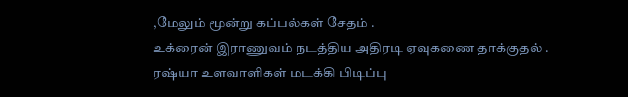,மேலும் மூன்று கப்பல்கள் சேதம் .
உக்ரைன் இராணுவம் நடத்திய அதிரடி ஏவுகணை தாக்குதல் .
ரஷ்யா உளவாளிகள் மடக்கி பிடிப்பு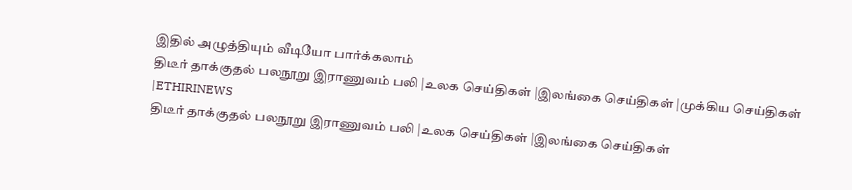இதில் அழுத்தியும் வீடியோ பார்க்கலாம்
திடீர் தாக்குதல் பலநூறு இராணுவம் பலி |உலக செய்திகள் |இலங்கை செய்திகள் |முக்கிய செய்திகள் |ETHIRINEWS
திடீர் தாக்குதல் பலநூறு இராணுவம் பலி |உலக செய்திகள் |இலங்கை செய்திகள்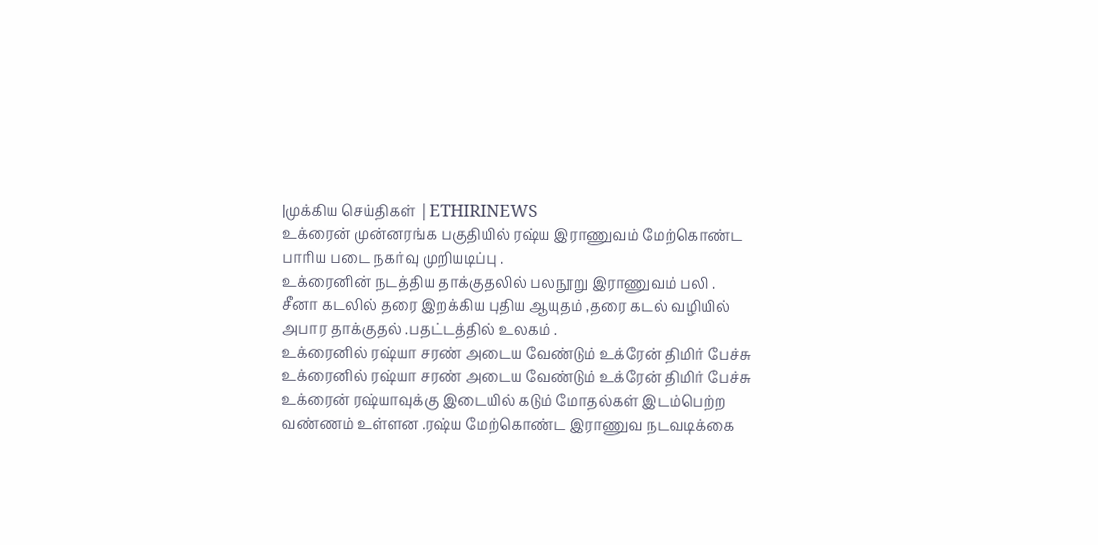|முக்கிய செய்திகள் |ETHIRINEWS
உக்ரைன் முன்னரங்க பகுதியில் ரஷ்ய இராணுவம் மேற்கொண்ட
பாரிய படை நகர்வு முறியடிப்பு .
உக்ரைனின் நடத்திய தாக்குதலில் பலநூறு இராணுவம் பலி .
சீனா கடலில் தரை இறக்கிய புதிய ஆயுதம் ,தரை கடல் வழியில் அபார தாக்குதல் .பதட்டத்தில் உலகம் .
உக்ரைனில் ரஷ்யா சரண் அடைய வேண்டும் உக்ரேன் திமிர் பேச்சு
உக்ரைனில் ரஷ்யா சரண் அடைய வேண்டும் உக்ரேன் திமிர் பேச்சு
உக்ரைன் ரஷ்யாவுக்கு இடையில் கடும் மோதல்கள் இடம்பெற்ற வண்ணம் உள்ளன .ரஷ்ய மேற்கொண்ட இராணுவ நடவடிக்கை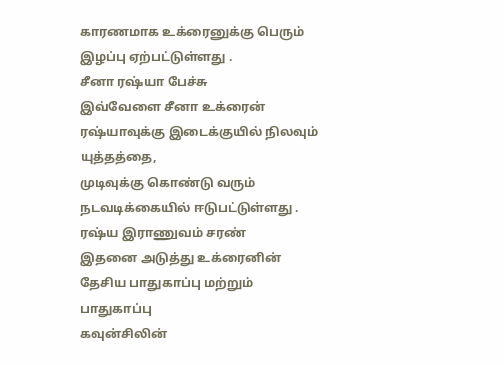காரணமாக உக்ரைனுக்கு பெரும் இழப்பு ஏற்பட்டுள்ளது .
சீனா ரஷ்யா பேச்சு
இவ்வேளை சீனா உக்ரைன் ரஷ்யாவுக்கு இடைக்குயில் நிலவும் யுத்தத்தை,
முடிவுக்கு கொண்டு வரும் நடவடிக்கையில் ஈடுபட்டுள்ளது .
ரஷ்ய இராணுவம் சரண்
இதனை அடுத்து உக்ரைனின் தேசிய பாதுகாப்பு மற்றும் பாதுகாப்பு
கவுன்சிலின்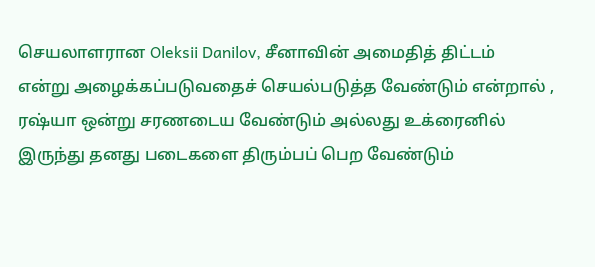செயலாளரான Oleksii Danilov, சீனாவின் அமைதித் திட்டம்
என்று அழைக்கப்படுவதைச் செயல்படுத்த வேண்டும் என்றால் ,
ரஷ்யா ஒன்று சரணடைய வேண்டும் அல்லது உக்ரைனில்
இருந்து தனது படைகளை திரும்பப் பெற வேண்டும்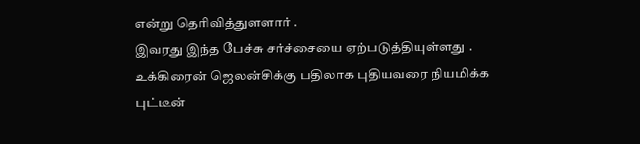என்று தெரிவித்துளளார் .
இவரது இந்த பேச்சு சர்ச்சையை ஏற்படுத்தியுள்ளது .
உக்கிரைன் ஜெலன்சிக்கு பதிலாக புதியவரை நியமிக்க
புட்டீன்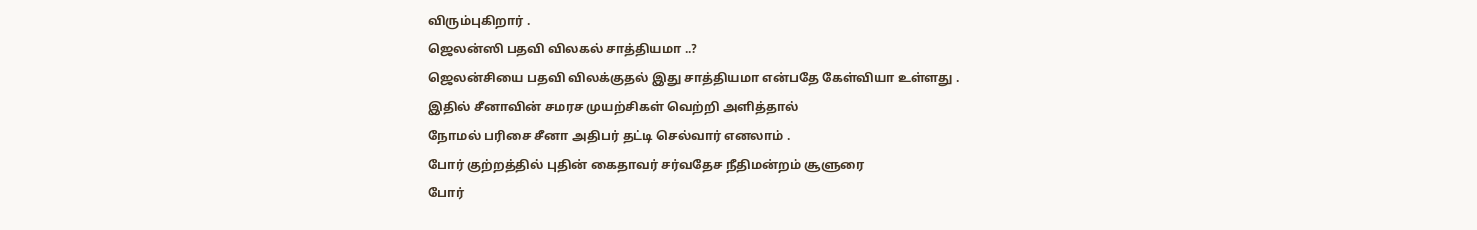விரும்புகிறார் .
ஜெலன்ஸி பதவி விலகல் சாத்தியமா ..?
ஜெலன்சியை பதவி விலக்குதல் இது சாத்தியமா என்பதே கேள்வியா உள்ளது .
இதில் சீனாவின் சமரச முயற்சிகள் வெற்றி அளித்தால்
நோமல் பரிசை சீனா அதிபர் தட்டி செல்வார் எனலாம் .
போர் குற்றத்தில் புதின் கைதாவர் சர்வதேச நீதிமன்றம் சூளுரை
போர்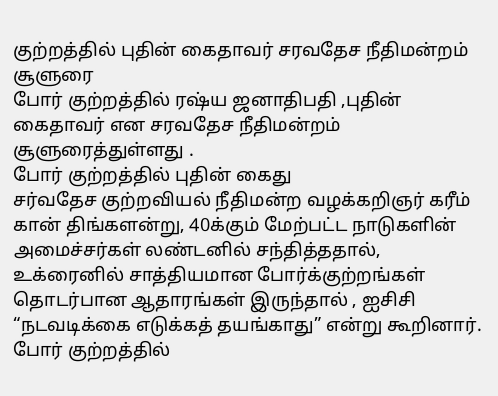குற்றத்தில் புதின் கைதாவர் சரவதேச நீதிமன்றம் சூளுரை
போர் குற்றத்தில் ரஷ்ய ஜனாதிபதி ,புதின் கைதாவர் என சரவதேச நீதிமன்றம் சூளுரைத்துள்ளது .
போர் குற்றத்தில் புதின் கைது
சர்வதேச குற்றவியல் நீதிமன்ற வழக்கறிஞர் கரீம் கான் திங்களன்று, 40க்கும் மேற்பட்ட நாடுகளின் அமைச்சர்கள் லண்டனில் சந்தித்ததால், உக்ரைனில் சாத்தியமான போர்க்குற்றங்கள் தொடர்பான ஆதாரங்கள் இருந்தால் , ஐசிசி “நடவடிக்கை எடுக்கத் தயங்காது” என்று கூறினார்.
போர் குற்றத்தில்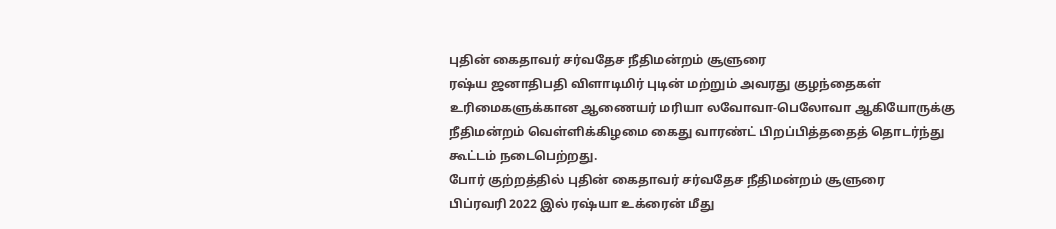புதின் கைதாவர் சர்வதேச நீதிமன்றம் சூளுரை
ரஷ்ய ஜனாதிபதி விளாடிமிர் புடின் மற்றும் அவரது குழந்தைகள் உரிமைகளுக்கான ஆணையர் மரியா லவோவா-பெலோவா ஆகியோருக்கு நீதிமன்றம் வெள்ளிக்கிழமை கைது வாரண்ட் பிறப்பித்ததைத் தொடர்ந்து கூட்டம் நடைபெற்றது.
போர் குற்றத்தில் புதின் கைதாவர் சர்வதேச நீதிமன்றம் சூளுரை
பிப்ரவரி 2022 இல் ரஷ்யா உக்ரைன் மீது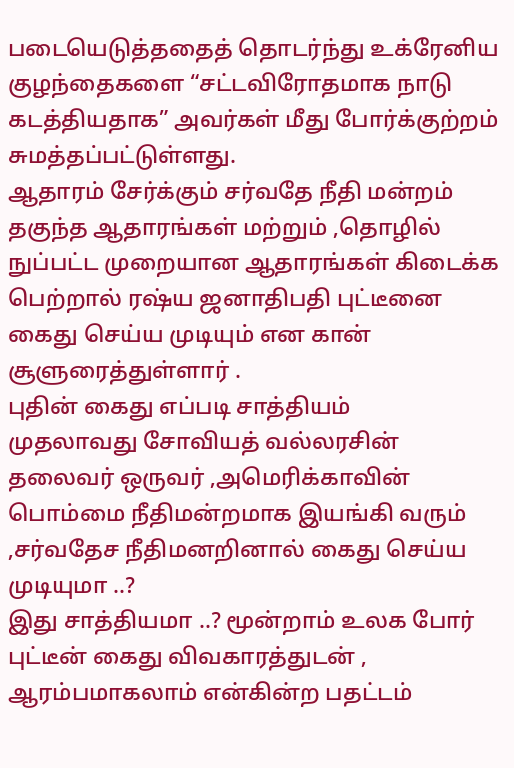படையெடுத்ததைத் தொடர்ந்து உக்ரேனிய குழந்தைகளை “சட்டவிரோதமாக நாடு கடத்தியதாக” அவர்கள் மீது போர்க்குற்றம் சுமத்தப்பட்டுள்ளது.
ஆதாரம் சேர்க்கும் சர்வதே நீதி மன்றம்
தகுந்த ஆதாரங்கள் மற்றும் ,தொழில் நுப்பட்ட முறையான ஆதாரங்கள் கிடைக்க பெற்றால் ரஷ்ய ஜனாதிபதி புட்டீனை கைது செய்ய முடியும் என கான் சூளுரைத்துள்ளார் .
புதின் கைது எப்படி சாத்தியம்
முதலாவது சோவியத் வல்லரசின் தலைவர் ஒருவர் ,அமெரிக்காவின் பொம்மை நீதிமன்றமாக இயங்கி வரும் ,சர்வதேச நீதிமனறினால் கைது செய்ய முடியுமா ..?
இது சாத்தியமா ..? மூன்றாம் உலக போர் புட்டீன் கைது விவகாரத்துடன் ,
ஆரம்பமாகலாம் என்கின்ற பதட்டம்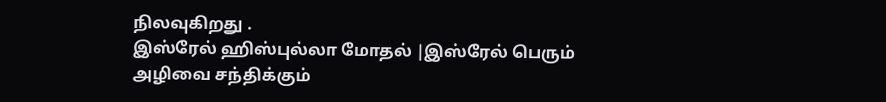நிலவுகிறது .
இஸ்ரேல் ஹிஸ்புல்லா மோதல் |இஸ்ரேல் பெரும் அழிவை சந்திக்கும்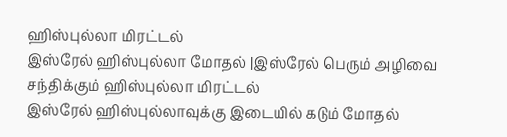ஹிஸ்புல்லா மிரட்டல்
இஸ்ரேல் ஹிஸ்புல்லா மோதல் |இஸ்ரேல் பெரும் அழிவை சந்திக்கும் ஹிஸ்புல்லா மிரட்டல்
இஸ்ரேல் ஹிஸ்புல்லாவுக்கு இடையில் கடும் மோதல்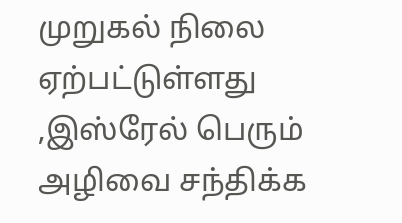முறுகல் நிலை ஏற்பட்டுள்ளது ,இஸ்ரேல் பெரும் அழிவை சந்திக்க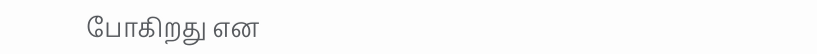போகிறது என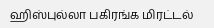ஹிஸ்புல்லா பகிரங்க மிரட்டல்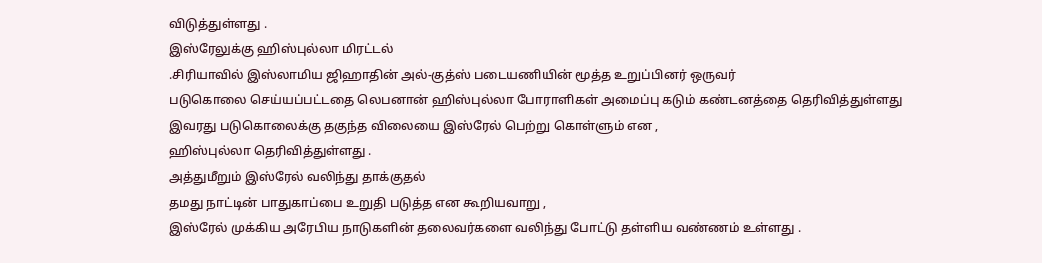விடுத்துள்ளது .
இஸ்ரேலுக்கு ஹிஸ்புல்லா மிரட்டல்
.சிரியாவில் இஸ்லாமிய ஜிஹாதின் அல்-குத்ஸ் படையணியின் மூத்த உறுப்பினர் ஒருவர்
படுகொலை செய்யப்பட்டதை லெபனான் ஹிஸ்புல்லா போராளிகள் அமைப்பு கடும் கண்டனத்தை தெரிவித்துள்ளது
இவரது படுகொலைக்கு தகுந்த விலையை இஸ்ரேல் பெற்று கொள்ளும் என ,
ஹிஸ்புல்லா தெரிவித்துள்ளது .
அத்துமீறும் இஸ்ரேல் வலிந்து தாக்குதல்
தமது நாட்டின் பாதுகாப்பை உறுதி படுத்த என கூறியவாறு ,
இஸ்ரேல் முக்கிய அரேபிய நாடுகளின் தலைவர்களை வலிந்து போட்டு தள்ளிய வண்ணம் உள்ளது .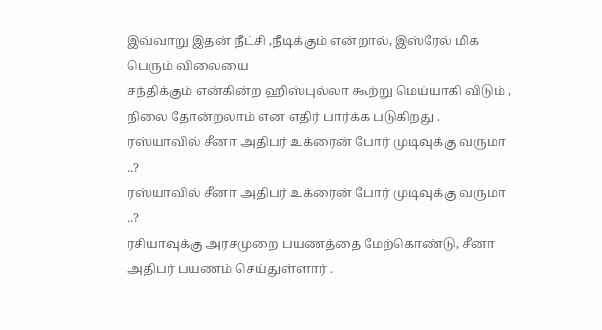இவ்வாறு இதன் நீட்சி ,நீடிக்கும் என்றால், இஸ்ரேல் மிக பெரும் விலையை
சந்திக்கும் என்கின்ற ஹிஸ்புல்லா கூற்று மெய்யாகி விடும் ,
நிலை தோன்றலாம் என எதிர் பார்க்க படுகிறது .
ரஸ்யாவில் சீனா அதிபர் உக்ரைன் போர் முடிவுக்கு வருமா ..?
ரஸ்யாவில் சீனா அதிபர் உக்ரைன் போர் முடிவுக்கு வருமா ..?
ரசியாவுக்கு அரசமுறை பயணத்தை மேற்கொண்டு, சீனா அதிபர் பயணம் செய்துள்ளார் .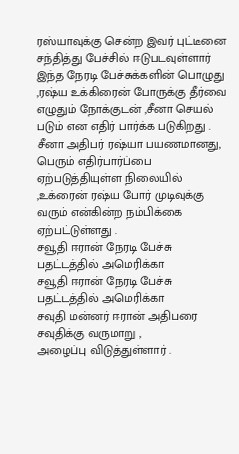ரஸ்யாவுக்கு சென்ற இவர் புட்டீனை சந்தித்து பேச்சில் ஈடுபடவுள்ளார்
இந்த நேரடி பேச்சுக்களின் பொழுது ,ரஷ்ய உக்கிரைன் போருக்கு தீர்வை எழுதும் நோக்குடன் ,சீனா செயல் படும் என எதிர் பார்க்க படுகிறது .
சீனா அதிபர் ரஷ்யா பயணமானது, பெரும் எதிர்பார்ப்பை ஏற்படுத்தியுள்ள நிலையில் ,உக்ரைன் ரஷ்ய போர் முடிவுக்கு வரும் என்கின்ற நம்பிக்கை ஏற்பட்டுள்ளது .
சவூதி ஈரான் நேரடி பேச்சு பதட்டத்தில் அமெரிக்கா
சவூதி ஈரான் நேரடி பேச்சு பதட்டத்தில் அமெரிக்கா
சவுதி மன்னர் ஈரான் அதிபரை சவுதிக்கு வருமாறு ,
அழைப்பு விடுத்துள்ளார் .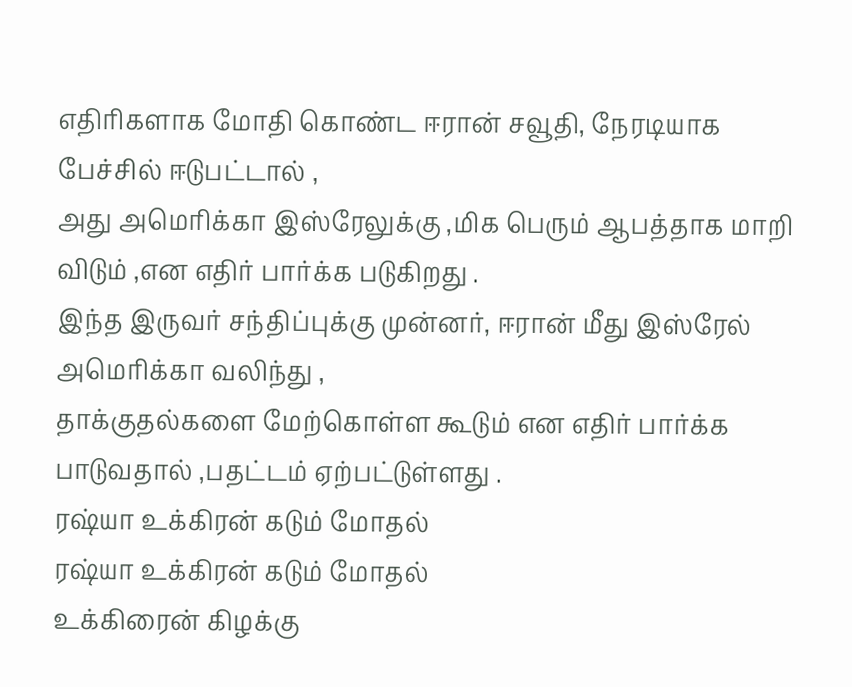எதிரிகளாக மோதி கொண்ட ஈரான் சவூதி, நேரடியாக பேச்சில் ஈடுபட்டால் ,
அது அமெரிக்கா இஸ்ரேலுக்கு ,மிக பெரும் ஆபத்தாக மாறி விடும் ,என எதிர் பார்க்க படுகிறது .
இந்த இருவர் சந்திப்புக்கு முன்னர், ஈரான் மீது இஸ்ரேல் அமெரிக்கா வலிந்து ,
தாக்குதல்களை மேற்கொள்ள கூடும் என எதிர் பார்க்க பாடுவதால் ,பதட்டம் ஏற்பட்டுள்ளது .
ரஷ்யா உக்கிரன் கடும் மோதல்
ரஷ்யா உக்கிரன் கடும் மோதல்
உக்கிரைன் கிழக்கு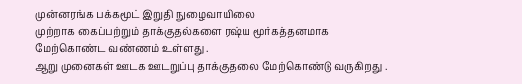முன்னரங்க பக்கமூட் இறுதி நுழைவாயிலை
முற்றாக கைப்பற்றும் தாக்குதல்களை ரஷ்ய மூர்கத்தனமாக
மேற்கொண்ட வண்ணம் உள்ளது .
ஆறு முனைகள் ஊடக ஊடறுப்பு தாக்குதலை மேற்கொண்டு வருகிறது .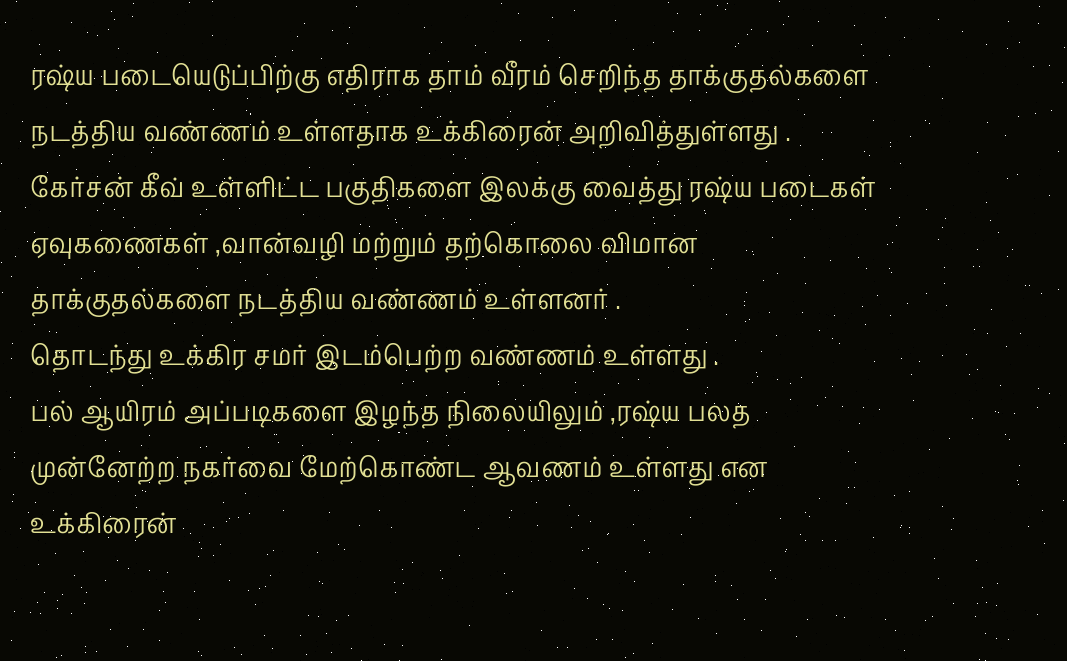ரஷ்ய படையெடுப்பிற்கு எதிராக தாம் வீரம் செறிந்த தாக்குதல்களை
நடத்திய வண்ணம் உள்ளதாக உக்கிரைன் அறிவித்துள்ளது .
கேர்சன் கீவ் உள்ளிட்ட பகுதிகளை இலக்கு வைத்து ரஷ்ய படைகள் ஏவுகணைகள் ,வான்வழி மற்றும் தற்கொலை விமான தாக்குதல்களை நடத்திய வண்ணம் உள்ளனர் .
தொடந்து உக்கிர சமர் இடம்பெற்ற வண்ணம் உள்ளது .
பல் ஆயிரம் அப்படிகளை இழந்த நிலையிலும் ,ரஷ்ய பலத முன்னேற்ற நகர்வை மேற்கொண்ட ஆவணம் உள்ளது என உக்கிரைன்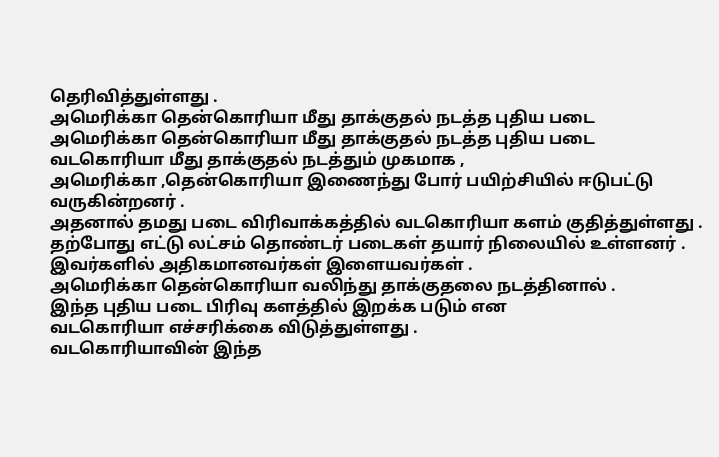தெரிவித்துள்ளது .
அமெரிக்கா தென்கொரியா மீது தாக்குதல் நடத்த புதிய படை
அமெரிக்கா தென்கொரியா மீது தாக்குதல் நடத்த புதிய படை
வடகொரியா மீது தாக்குதல் நடத்தும் முகமாக ,
அமெரிக்கா ,தென்கொரியா இணைந்து போர் பயிற்சியில் ஈடுபட்டு வருகின்றனர் .
அதனால் தமது படை விரிவாக்கத்தில் வடகொரியா களம் குதித்துள்ளது .
தற்போது எட்டு லட்சம் தொண்டர் படைகள் தயார் நிலையில் உள்ளனர் .
இவர்களில் அதிகமானவர்கள் இளையவர்கள் .
அமெரிக்கா தென்கொரியா வலிந்து தாக்குதலை நடத்தினால் .
இந்த புதிய படை பிரிவு களத்தில் இறக்க படும் என
வடகொரியா எச்சரிக்கை விடுத்துள்ளது .
வடகொரியாவின் இந்த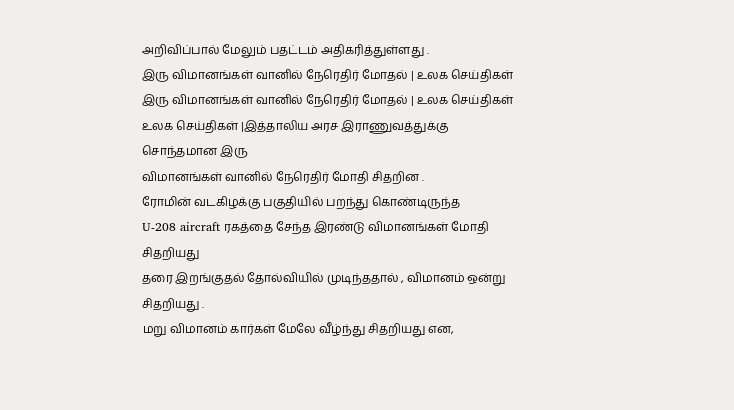அறிவிப்பால் மேலும் பதட்டம் அதிகரித்துள்ளது .
இரு விமானங்கள் வானில் நேரெதிர் மோதல் | உலக செய்திகள்
இரு விமானங்கள் வானில் நேரெதிர் மோதல் | உலக செய்திகள்
உலக செய்திகள் |இத்தாலிய அரச இராணுவத்துக்கு சொந்தமான இரு
விமானங்கள் வானில் நேரெதிர் மோதி சிதறின .
ரோமின் வடகிழக்கு பகுதியில் பறந்து கொண்டிருந்த
U-208 aircraft ரகத்தை சேந்த இரண்டு விமானங்கள் மோதி சிதறியது
தரை இறங்குதல் தோல்வியில் முடிந்ததால் , விமானம் ஒன்று சிதறியது .
மறு விமானம் கார்கள் மேலே வீழ்ந்து சிதறியது என,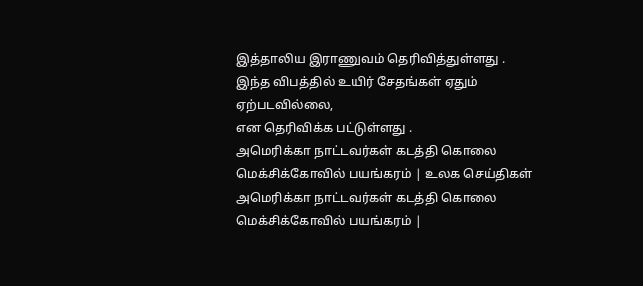இத்தாலிய இராணுவம் தெரிவித்துள்ளது .
இந்த விபத்தில் உயிர் சேதங்கள் ஏதும் ஏற்படவில்லை,
என தெரிவிக்க பட்டுள்ளது .
அமெரிக்கா நாட்டவர்கள் கடத்தி கொலை மெக்சிக்கோவில் பயங்கரம் | உலக செய்திகள்
அமெரிக்கா நாட்டவர்கள் கடத்தி கொலை மெக்சிக்கோவில் பயங்கரம் |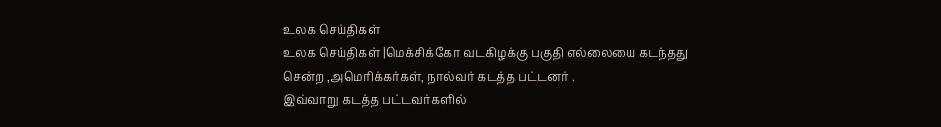உலக செய்திகள்
உலக செய்திகள் |மெக்சிக்கோ வடகிழக்கு பகுதி எல்லையை கடந்தது சென்ற ,அமெரிக்கர்கள், நால்வர் கடத்த பட்டனர் .
இவ்வாறு கடத்த பட்டவர்களில்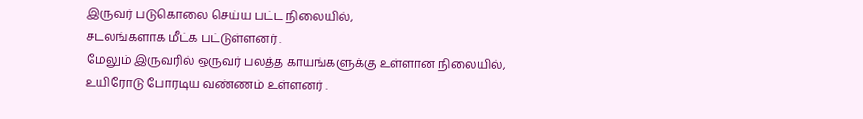இருவர் படுகொலை செய்ய பட்ட நிலையில்,
சடலங்களாக மீட்க பட்டுள்ளனர் .
மேலும் இருவரில் ஒருவர் பலத்த காயங்களுக்கு உள்ளான நிலையில்,
உயிரோடு போரடிய வண்ணம் உள்ளனர் .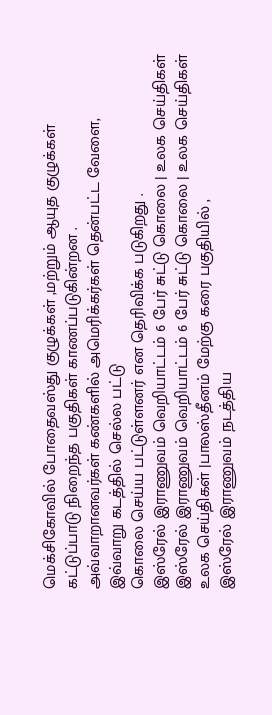மெக்சிகோவில் போதைவஸ்து குழுக்கள் ,மற்றும் ஆயுத குழுக்கள்
கட்டுப்பாடு நிறைந்த பகுதிகள் காணப்படுகின்றன .
அவ்வாறானவர்கள் கண்களில் அமெரிக்கர்கள் தென்பட்ட வேளை,
இவ்வாறு கடத்தில் செல்ல பட்டு
கொலை செய்ய பட்டுள்ளனர் என தெரிவிக்க படுகிறது .
இஸ்ரேல் இராணுவம் வெறியாட்டம் 6 பேர் சுட்டு கொலை | உலக செய்திகள்
இஸ்ரேல் இராணுவம் வெறியாட்டம் 6 பேர் சுட்டு கொலை | உலக செய்திகள்
உலக செய்திகள் |பாலஸ்தீனம் மேற்கு கரை பகுதியில் ,
இஸ்ரேல் இராணுவம் நடத்திய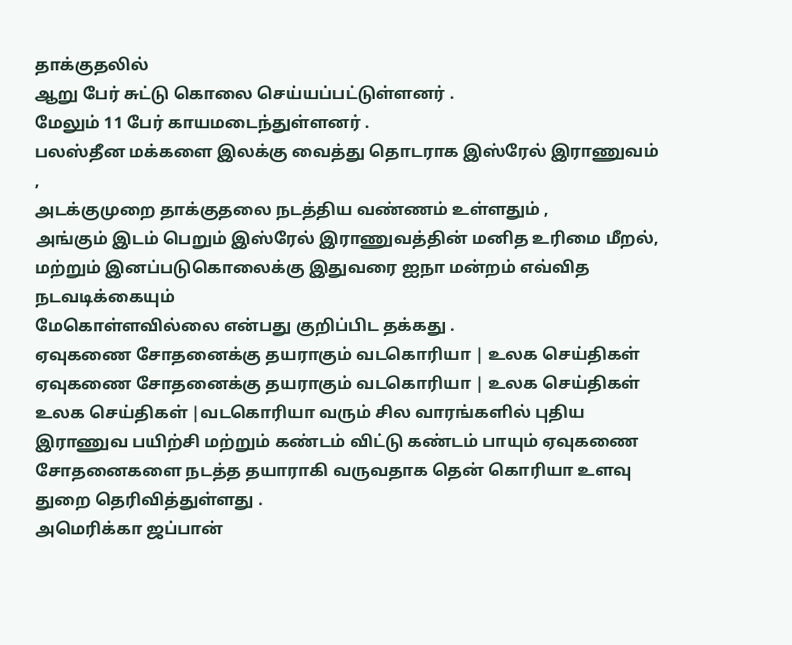தாக்குதலில்
ஆறு பேர் சுட்டு கொலை செய்யப்பட்டுள்ளனர் .
மேலும் 11 பேர் காயமடைந்துள்ளனர் .
பலஸ்தீன மக்களை இலக்கு வைத்து தொடராக இஸ்ரேல் இராணுவம் ,
அடக்குமுறை தாக்குதலை நடத்திய வண்ணம் உள்ளதும் ,
அங்கும் இடம் பெறும் இஸ்ரேல் இராணுவத்தின் மனித உரிமை மீறல்,
மற்றும் இனப்படுகொலைக்கு இதுவரை ஐநா மன்றம் எவ்வித நடவடிக்கையும்
மேகொள்ளவில்லை என்பது குறிப்பிட தக்கது .
ஏவுகணை சோதனைக்கு தயராகும் வடகொரியா | உலக செய்திகள்
ஏவுகணை சோதனைக்கு தயராகும் வடகொரியா | உலக செய்திகள்
உலக செய்திகள் |வடகொரியா வரும் சில வாரங்களில் புதிய இராணுவ பயிற்சி மற்றும் கண்டம் விட்டு கண்டம் பாயும் ஏவுகணை சோதனைகளை நடத்த தயாராகி வருவதாக தென் கொரியா உளவு துறை தெரிவித்துள்ளது .
அமெரிக்கா ஜப்பான்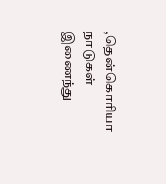,தென்கொரியா நாடுகள் இணைந்து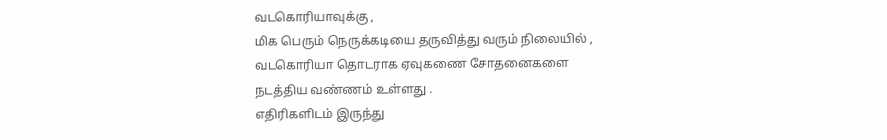வடகொரியாவுக்கு ,
மிக பெரும் நெருக்கடியை தருவித்து வரும் நிலையில் ,
வடகொரியா தொடராக ஏவுகணை சோதனைகளை
நடத்திய வண்ணம் உள்ளது .
எதிரிகளிடம் இருந்து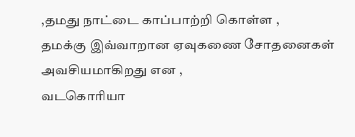,தமது நாட்டை காப்பாற்றி கொள்ள ,
தமக்கு இவ்வாறான ஏவுகணை சோதனைகள் அவசியமாகிறது என ,
வடகொரியா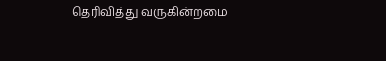தெரிவித்து வருகின்றமை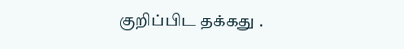குறிப்பிட தக்கது .